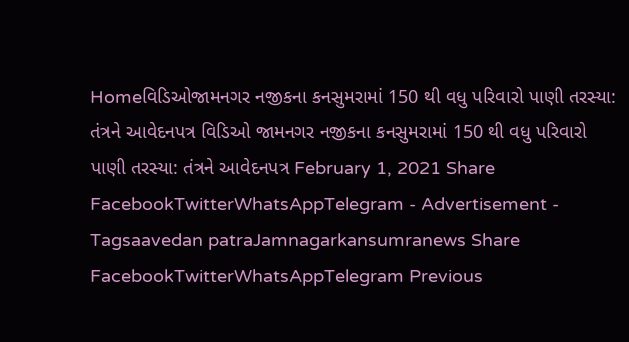Homeવિડિઓજામનગર નજીકના કનસુમરામાં 150 થી વધુ પરિવારો પાણી તરસ્યા: તંત્રને આવેદનપત્ર વિડિઓ જામનગર નજીકના કનસુમરામાં 150 થી વધુ પરિવારો પાણી તરસ્યા: તંત્રને આવેદનપત્ર February 1, 2021 Share FacebookTwitterWhatsAppTelegram - Advertisement - Tagsaavedan patraJamnagarkansumranews Share FacebookTwitterWhatsAppTelegram Previous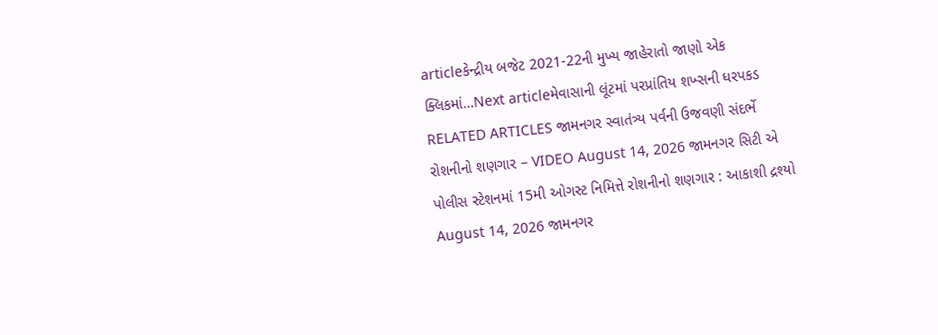articleકેન્દ્રીય બજેટ 2021-22ની મુખ્ય જાહેરાતો જાણો એક ક્લિકમાં…Next articleમેવાસાની લૂંટમાં પરપ્રાંતિય શખ્સની ધરપકડ RELATED ARTICLES જામનગર સ્વાતંત્ર્ય પર્વની ઉજવણી સંદર્ભે રોશનીનો શણગાર – VIDEO August 14, 2026 જામનગર સિટી એ પોલીસ સ્ટેશનમાં 15મી ઓગસ્ટ નિમિત્તે રોશનીનો શણગાર : આકાશી દ્રશ્યો August 14, 2026 જામનગર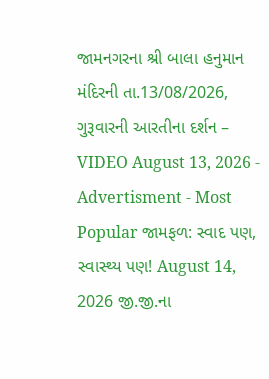જામનગરના શ્રી બાલા હનુમાન મંદિરની તા.13/08/2026, ગુરૂવારની આરતીના દર્શન – VIDEO August 13, 2026 - Advertisment - Most Popular જામફળ: સ્વાદ પણ, સ્વાસ્થ્ય પણ! August 14, 2026 જી.જી.ના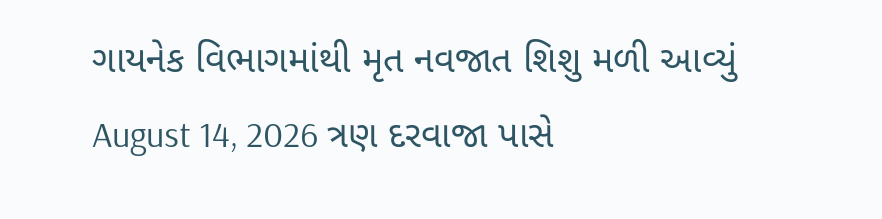ગાયનેક વિભાગમાંથી મૃત નવજાત શિશુ મળી આવ્યું August 14, 2026 ત્રણ દરવાજા પાસે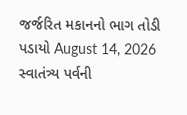જર્જરિત મકાનનો ભાગ તોડી પડાયો August 14, 2026 સ્વાતંત્ર્ય પર્વની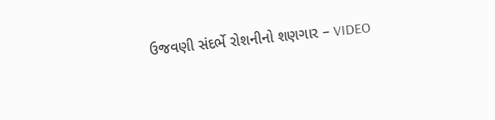ઉજવણી સંદર્ભે રોશનીનો શણગાર – VIDEO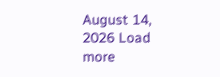August 14, 2026 Load more